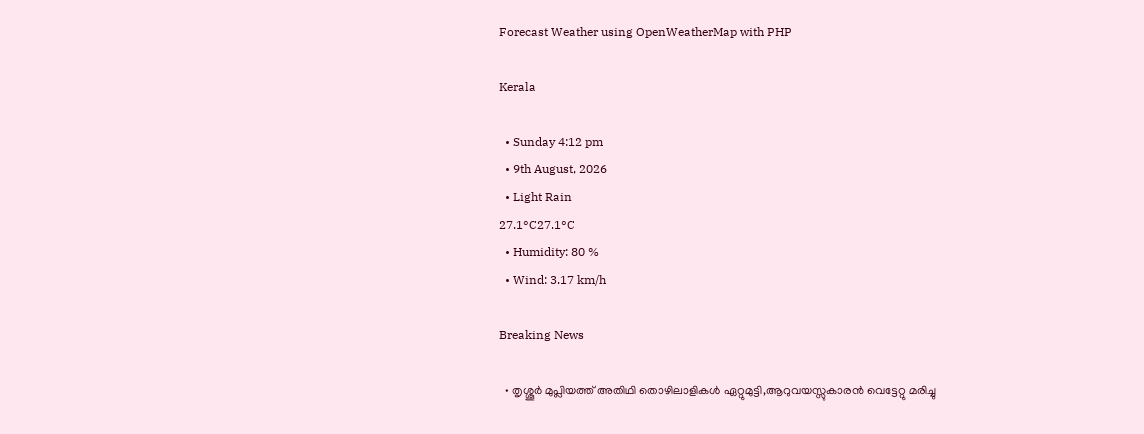Forecast Weather using OpenWeatherMap with PHP

Kerala

  • Sunday 4:12 pm
  • 9th August, 2026
  • Light Rain
27.1°C27.1°C
  • Humidity: 80 %
  • Wind: 3.17 km/h

Breaking News

  • തൃശ്ശൂർ മുപ്ലിയത്ത് അതിഥി തൊഴിലാളികൾ ഏറ്റുമുട്ടി,ആറുവയസ്സുകാരൻ വെട്ടേറ്റു മരിച്ചു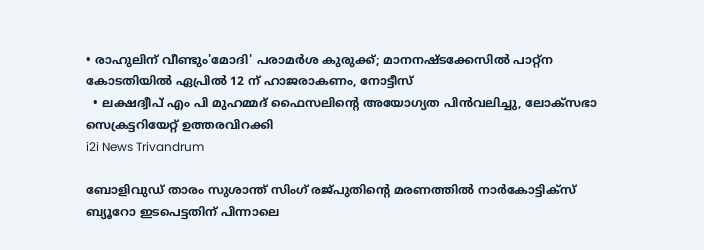• രാഹുലിന് വീണ്ടും'മോദി' പരാമര്‍ശ കുരുക്ക്; മാനനഷ്ടക്കേസിൽ പാറ്റ്ന കോടതിയിൽ ഏപ്രിൽ 12 ന് ഹാജരാകണം, നോട്ടീസ്
  • ലക്ഷദ്വീപ് എം പി മുഹമ്മദ് ഫൈസലിൻ്റെ അയോഗ്യത പിൻവലിച്ചു, ലോക്സഭാ  സെക്രട്ടറിയേറ്റ് ഉത്തരവിറക്കി
i2i News Trivandrum

ബോളിവുഡ് താരം സുശാന്ത് സിംഗ് രജ്പുതിന്റെ മരണത്തില്‍ നാര്‍കോട്ടിക്സ് ബ്യൂറോ ഇടപെട്ടതിന് പിന്നാലെ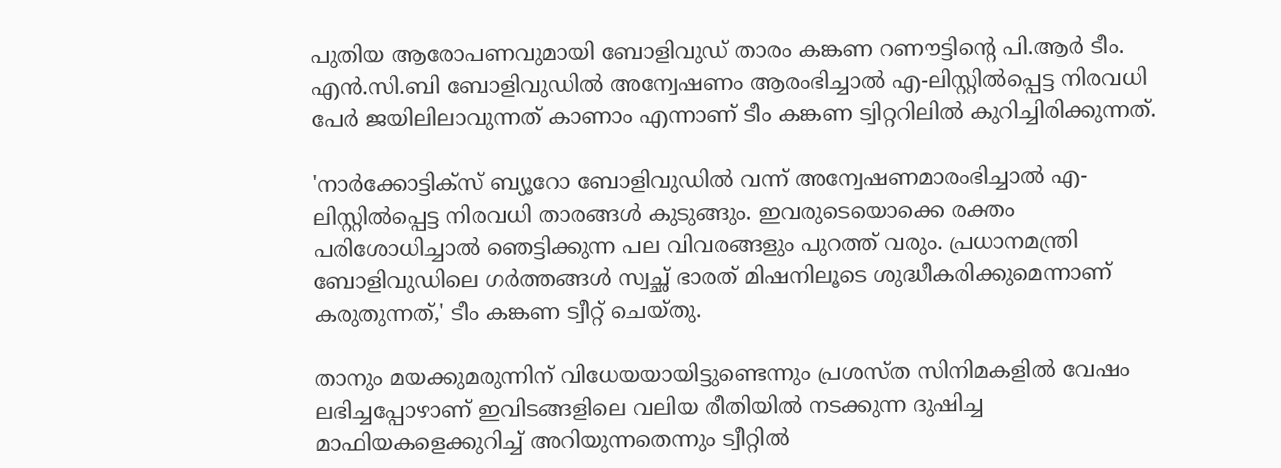പുതിയ ആരോപണവുമായി ബോളിവുഡ് താരം കങ്കണ റണൗട്ടിന്റെ പി.ആര്‍ ടീം. എന്‍.സി.ബി ബോളിവുഡില്‍ അന്വേഷണം ആരംഭിച്ചാല്‍ എ-ലിസ്റ്റില്‍പ്പെട്ട നിരവധി പേര്‍ ജയിലിലാവുന്നത് കാണാം എന്നാണ് ടീം കങ്കണ ട്വിറ്ററിലില്‍ കുറിച്ചിരിക്കുന്നത്.

'നാര്‍ക്കോട്ടിക്സ് ബ്യൂറോ ബോളിവുഡില്‍ വന്ന് അന്വേഷണമാരംഭിച്ചാല്‍ എ-ലിസ്റ്റില്‍പ്പെട്ട നിരവധി താരങ്ങള്‍ കുടുങ്ങും. ഇവരുടെയൊക്കെ രക്തം പരിശോധിച്ചാല്‍ ഞെട്ടിക്കുന്ന പല വിവരങ്ങളും പുറത്ത് വരും. പ്രധാനമന്ത്രി ബോളിവുഡിലെ ഗര്‍ത്തങ്ങള്‍ സ്വച്ഛ് ഭാരത് മിഷനിലൂടെ ശുദ്ധീകരിക്കുമെന്നാണ് കരുതുന്നത്,' ടീം കങ്കണ ട്വീറ്റ് ചെയ്തു.

താനും മയക്കുമരുന്നിന് വിധേയയായിട്ടുണ്ടെന്നും പ്രശസ്ത സിനിമകളില്‍ വേഷം ലഭിച്ചപ്പോഴാണ് ഇവിടങ്ങളിലെ വലിയ രീതിയില്‍ നടക്കുന്ന ദുഷിച്ച മാഫിയകളെക്കുറിച്ച് അറിയുന്നതെന്നും ട്വീറ്റില്‍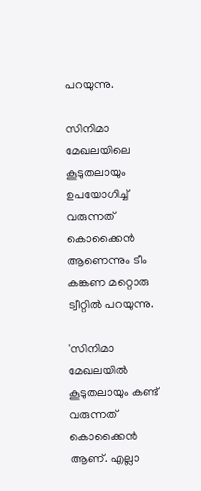പറയുന്നു.

സിനിമാ മേഖലയിലെ കൂടുതലായും ഉപയോഗിച്ച് വരുന്നത് കൊക്കൈന്‍ ആണെന്നും ടീം കങ്കണ മറ്റൊരു ട്വീറ്റില്‍ പറയുന്നു.

'സിനിമാ മേഖലയില്‍ കൂടുതലായും കണ്ട് വരുന്നത് കൊക്കൈന്‍ ആണ്. എല്ലാ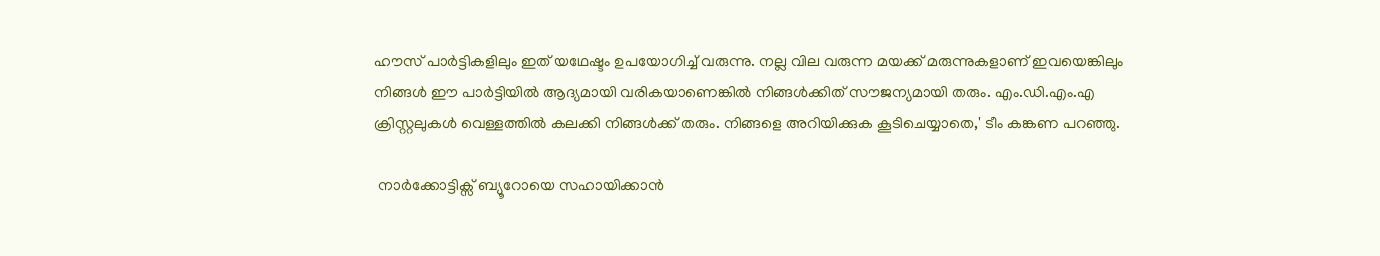ഹൗസ് പാര്‍ട്ടികളിലും ഇത് യഥേഷ്ടം ഉപയോഗിച്ച് വരുന്നു. നല്ല വില വരുന്ന മയക്ക് മരുന്നുകളാണ് ഇവയെങ്കിലും നിങ്ങള്‍ ഈ പാര്‍ട്ടിയില്‍ ആദ്യമായി വരികയാണെങ്കില്‍ നിങ്ങള്‍ക്കിത് സൗജന്യമായി തരും. എം.ഡി.എം.എ ക്രിസ്റ്റലുകള്‍ വെള്ളത്തില്‍ കലക്കി നിങ്ങള്‍ക്ക് തരും. നിങ്ങളെ അറിയിക്കുക കൂടിചെയ്യാതെ,' ടീം കങ്കണ പറഞ്ഞു.

 നാര്‍ക്കോട്ടിക്സ് ബ്യൂറോയെ സഹായിക്കാന്‍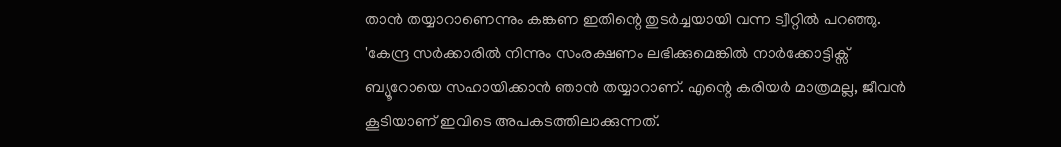താന്‍ തയ്യാറാണെന്നും കങ്കണ ഇതിന്റെ തുടര്‍ച്ചയായി വന്ന ട്വീറ്റില്‍ പറഞ്ഞു. 'കേന്ദ്ര സര്‍ക്കാരില്‍ നിന്നും സംരക്ഷണം ലഭിക്കുമെങ്കില്‍ നാര്‍ക്കോട്ടിക്സ് ബ്യൂറോയെ സഹായിക്കാന്‍ ഞാന്‍ തയ്യാറാണ്. എന്റെ കരിയര്‍ മാത്രമല്ല, ജീവന്‍ കൂടിയാണ് ഇവിടെ അപകടത്തിലാക്കുന്നത്.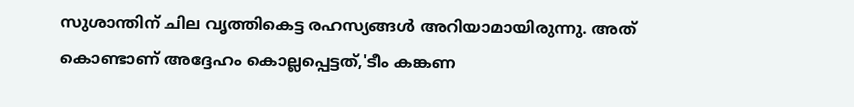സുശാന്തിന് ചില വൃത്തികെട്ട രഹസ്യങ്ങള്‍ അറിയാമായിരുന്നു. അത് കൊണ്ടാണ് അദ്ദേഹം കൊല്ലപ്പെട്ടത്,'ടീം കങ്കണ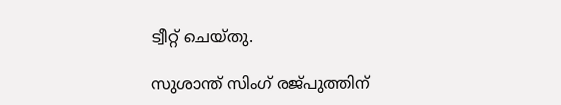ട്വീറ്റ് ചെയ്തു.

സുശാന്ത് സിംഗ് രജ്പുത്തിന്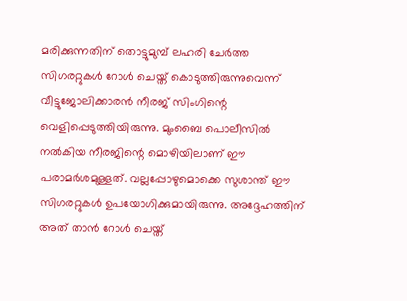മരിക്കുന്നതിന് തൊട്ടുമുമ്പ് ലഹരി ചേര്‍ത്ത സിഗരറ്റുകള്‍ റോള്‍ ചെയ്ത് കൊടുത്തിരുന്നുവെന്ന് വീട്ടുജോലിക്കാരന്‍ നീരജ് സിംഗിന്റെ വെളിപ്പെടുത്തിയിരുന്നു. മുംബൈ പൊലീസില്‍ നല്‍കിയ നീരജിന്റെ മൊഴിയിലാണ് ഈ പരാമര്‍ശമുള്ളത്. വല്ലപ്പോഴുമൊക്കെ സുശാന്ത് ഈ സിഗരറ്റുകള്‍ ഉപയോഗിക്കുമായിരുന്നു. അദ്ദേഹത്തിന് അത് താന്‍ റോള്‍ ചെയ്ത്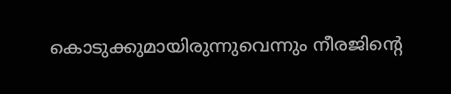കൊടുക്കുമായിരുന്നുവെന്നും നീരജിന്റെ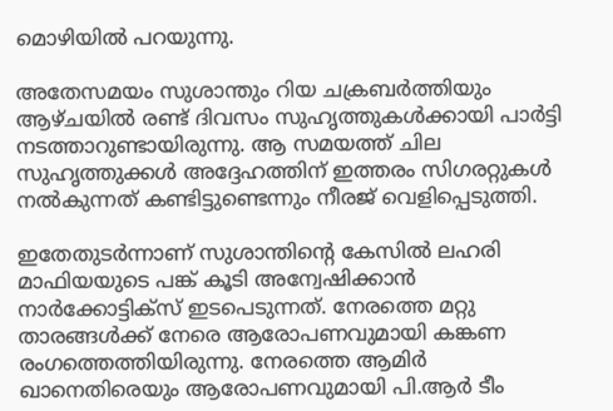മൊഴിയില്‍ പറയുന്നു.

അതേസമയം സുശാന്തും റിയ ചക്രബര്‍ത്തിയും ആഴ്ചയില്‍ രണ്ട് ദിവസം സുഹൃത്തുകള്‍ക്കായി പാര്‍ട്ടി നടത്താറുണ്ടായിരുന്നു. ആ സമയത്ത് ചില സുഹൃത്തുക്കള്‍ അദ്ദേഹത്തിന് ഇത്തരം സിഗരറ്റുകള്‍ നല്‍കുന്നത് കണ്ടിട്ടുണ്ടെന്നും നീരജ് വെളിപ്പെടുത്തി.

ഇതേതുടര്‍ന്നാണ് സുശാന്തിന്റെ കേസില്‍ ലഹരി മാഫിയയുടെ പങ്ക് കൂടി അന്വേഷിക്കാന്‍ നാര്‍ക്കോട്ടിക്സ് ഇടപെടുന്നത്. നേരത്തെ മറ്റു താരങ്ങള്‍ക്ക് നേരെ ആരോപണവുമായി കങ്കണ രംഗത്തെത്തിയിരുന്നു. നേരത്തെ ആമിര്‍ ഖാനെതിരെയും ആരോപണവുമായി പി.ആര്‍ ടീം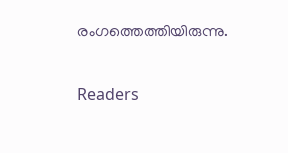രംഗത്തെത്തിയിരുന്നു.

Readers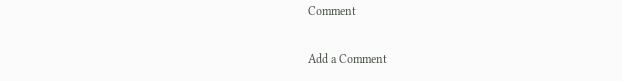Comment

Add a Comment